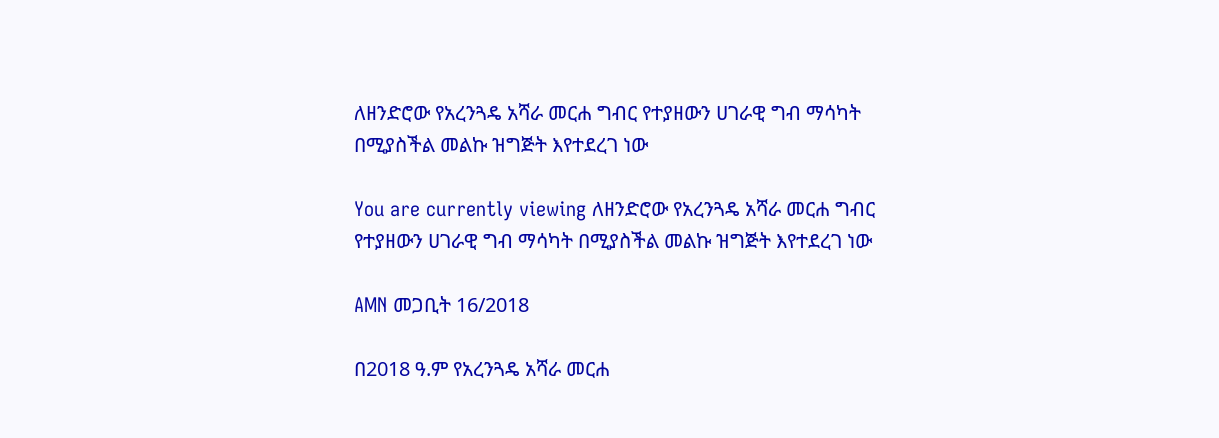ለዘንድሮው የአረንጓዴ አሻራ መርሐ ግብር የተያዘውን ሀገራዊ ግብ ማሳካት በሚያስችል መልኩ ዝግጅት እየተደረገ ነው

You are currently viewing ለዘንድሮው የአረንጓዴ አሻራ መርሐ ግብር የተያዘውን ሀገራዊ ግብ ማሳካት በሚያስችል መልኩ ዝግጅት እየተደረገ ነው

AMN መጋቢት 16/2018

በ2018 ዓ.ም የአረንጓዴ አሻራ መርሐ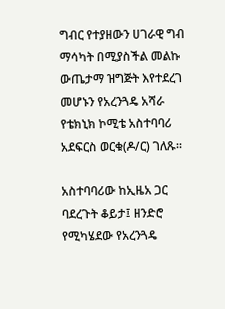ግብር የተያዘውን ሀገራዊ ግብ ማሳካት በሚያስችል መልኩ ውጤታማ ዝግጅት እየተደረገ መሆኑን የአረንጓዴ አሻራ የቴክኒክ ኮሚቴ አስተባባሪ አደፍርስ ወርቁ(ዶ/ር) ገለጹ።

አስተባባሪው ከኢዜአ ጋር ባደረጉት ቆይታ፤ ዘንድሮ የሚካሄደው የአረንጓዴ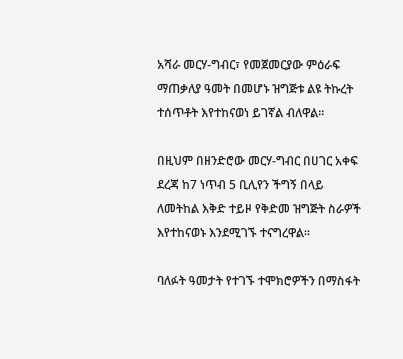አሻራ መርሃ-ግብር፣ የመጀመርያው ምዕራፍ ማጠቃለያ ዓመት በመሆኑ ዝግጅቱ ልዩ ትኩረት ተሰጥቶት እየተከናወነ ይገኛል ብለዋል፡፡

በዚህም በዘንድሮው መርሃ-ግብር በሀገር አቀፍ ደረጃ ከ7 ነጥብ 5 ቢሊየን ችግኝ በላይ ለመትከል እቅድ ተይዞ የቅድመ ዝግጅት ስራዎች እየተከናወኑ እንደሚገኙ ተናግረዋል፡፡

ባለፉት ዓመታት የተገኙ ተሞክሮዎችን በማስፋት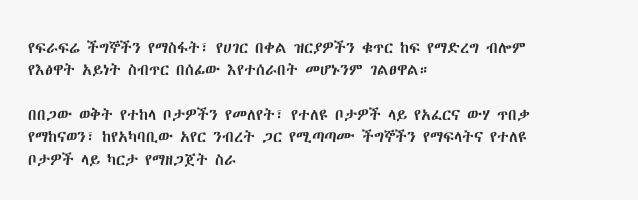የፍራፍሬ ችግኞችን የማስፋት፣ የሀገር በቀል ዝርያዎችን ቁጥር ከፍ የማድረግ ብሎም የእፅዋት አይነት ስብጥር በሰፊው እየተሰራበት መሆኑንም ገልፀዋል።

በበጋው ወቅት የተከላ ቦታዎችን የመለየት፣ የተለዩ ቦታዎች ላይ የአፈርና ውሃ ጥበቃ የማከናወን፣ ከየአካባቢው አየር ንብረት ጋር የሚጣጣሙ ችግኞችን የማፍላትና የተለዩ ቦታዎች ላይ ካርታ የማዘጋጀት ስራ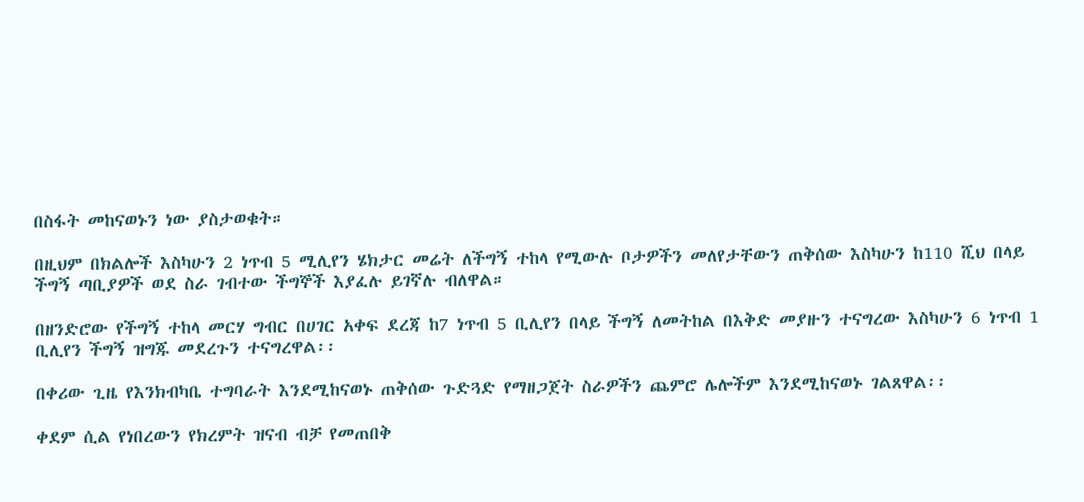በስፋት መከናወኑን ነው ያስታወቁት።

በዚህም በክልሎች እስካሁን 2 ነጥብ 5 ሚሊየን ሄክታር መሬት ለችግኝ ተከላ የሚውሉ ቦታዎችን መለየታቸውን ጠቅሰው እስካሁን ከ110 ሺህ በላይ ችግኝ ጣቢያዎች ወደ ስራ ገብተው ችግኞች እያፈሉ ይገኛሉ ብለዋል።

በዘንድሮው የችግኝ ተከላ መርሃ ግብር በሀገር አቀፍ ደረጃ ከ7 ነጥብ 5 ቢሊየን በላይ ችግኝ ለመትከል በእቅድ መያዙን ተናግረው እስካሁን 6 ነጥብ 1 ቢሊየን ችግኝ ዝግጁ መደረጉን ተናግረዋል፡፡

በቀሪው ጊዜ የእንክብካቤ ተግባራት እንደሚከናወኑ ጠቅሰው ጉድጓድ የማዘጋጀት ስራዎችን ጨምሮ ሌሎችም እንደሚከናወኑ ገልጸዋል፡፡

ቀደም ሲል የነበረውን የክረምት ዝናብ ብቻ የመጠበቅ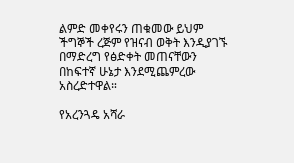ልምድ መቀየሩን ጠቁመው ይህም ችግኞች ረጅም የዝናብ ወቅት እንዲያገኙ በማድረግ የፅድቀት መጠናቸውን በከፍተኛ ሁኔታ እንደሚጨምረው አስረድተዋል።

የአረንጓዴ አሻራ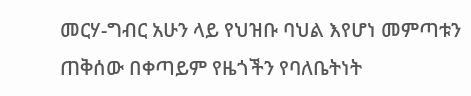መርሃ-ግብር አሁን ላይ የህዝቡ ባህል እየሆነ መምጣቱን ጠቅሰው በቀጣይም የዜጎችን የባለቤትነት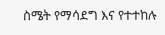ስሜት የማሳደግ እና የተተከሉ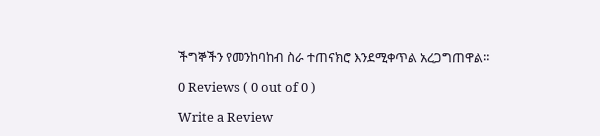ችግኞችን የመንከባከብ ስራ ተጠናክሮ እንደሚቀጥል አረጋግጠዋል።

0 Reviews ( 0 out of 0 )

Write a Review